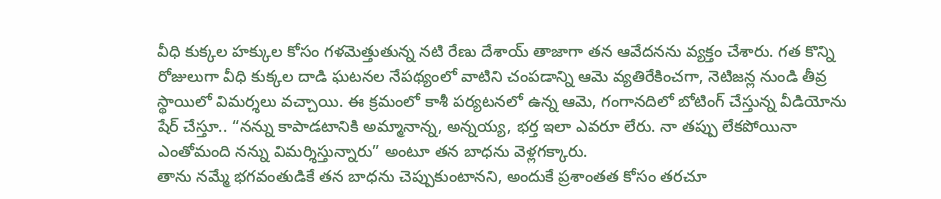వీధి కుక్కల హక్కుల కోసం గళమెత్తుతున్న నటి రేణు దేశాయ్ తాజాగా తన ఆవేదనను వ్యక్తం చేశారు. గత కొన్ని రోజులుగా వీధి కుక్కల దాడి ఘటనల నేపథ్యంలో వాటిని చంపడాన్ని ఆమె వ్యతిరేకించగా, నెటిజన్ల నుండి తీవ్ర స్థాయిలో విమర్శలు వచ్చాయి. ఈ క్రమంలో కాశీ పర్యటనలో ఉన్న ఆమె, గంగానదిలో బోటింగ్ చేస్తున్న వీడియోను షేర్ చేస్తూ.. “నన్ను కాపాడటానికి అమ్మానాన్న, అన్నయ్య, భర్త ఇలా ఎవరూ లేరు. నా తప్పు లేకపోయినా ఎంతోమంది నన్ను విమర్శిస్తున్నారు” అంటూ తన బాధను వెళ్లగక్కారు.
తాను నమ్మే భగవంతుడికే తన బాధను చెప్పుకుంటానని, అందుకే ప్రశాంతత కోసం తరచూ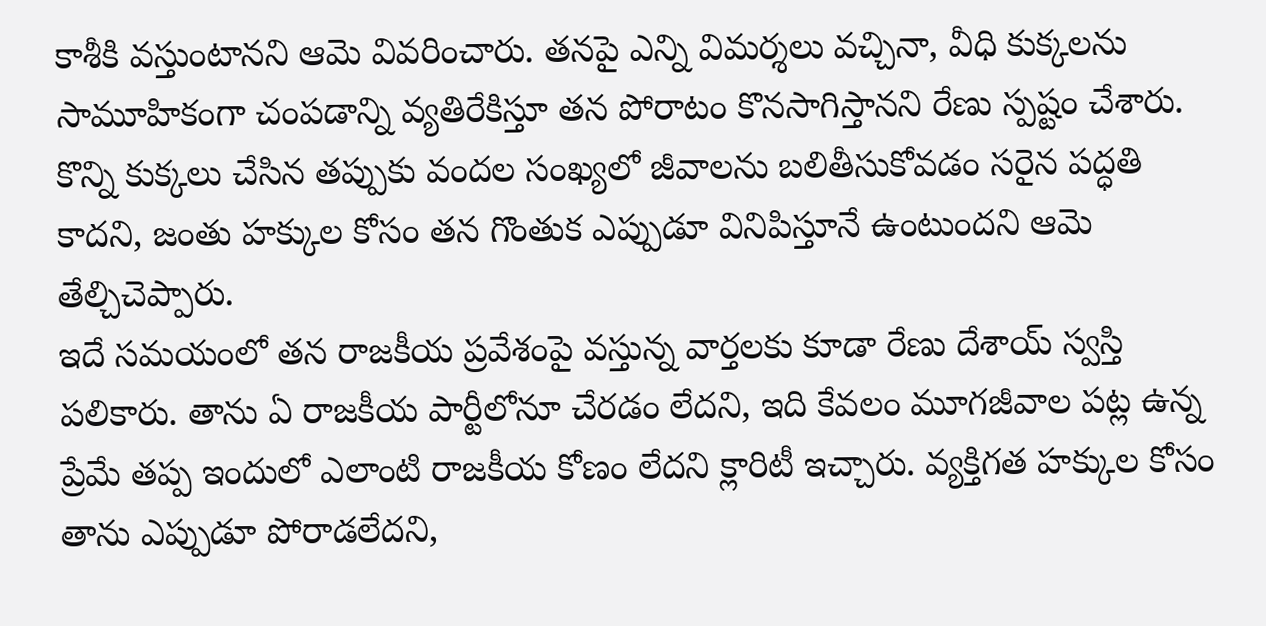కాశీకి వస్తుంటానని ఆమె వివరించారు. తనపై ఎన్ని విమర్శలు వచ్చినా, వీధి కుక్కలను సామూహికంగా చంపడాన్ని వ్యతిరేకిస్తూ తన పోరాటం కొనసాగిస్తానని రేణు స్పష్టం చేశారు. కొన్ని కుక్కలు చేసిన తప్పుకు వందల సంఖ్యలో జీవాలను బలితీసుకోవడం సరైన పద్ధతి కాదని, జంతు హక్కుల కోసం తన గొంతుక ఎప్పుడూ వినిపిస్తూనే ఉంటుందని ఆమె తేల్చిచెప్పారు.
ఇదే సమయంలో తన రాజకీయ ప్రవేశంపై వస్తున్న వార్తలకు కూడా రేణు దేశాయ్ స్వస్తి పలికారు. తాను ఏ రాజకీయ పార్టీలోనూ చేరడం లేదని, ఇది కేవలం మూగజీవాల పట్ల ఉన్న ప్రేమే తప్ప ఇందులో ఎలాంటి రాజకీయ కోణం లేదని క్లారిటీ ఇచ్చారు. వ్యక్తిగత హక్కుల కోసం తాను ఎప్పుడూ పోరాడలేదని,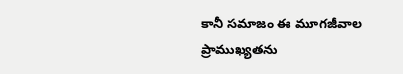కానీ సమాజం ఈ మూగజీవాల ప్రాముఖ్యతను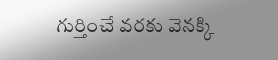గుర్తించే వరకు వెనక్కి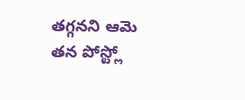తగ్గనని ఆమె తన పోస్ట్లో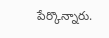పేర్కొన్నారు.